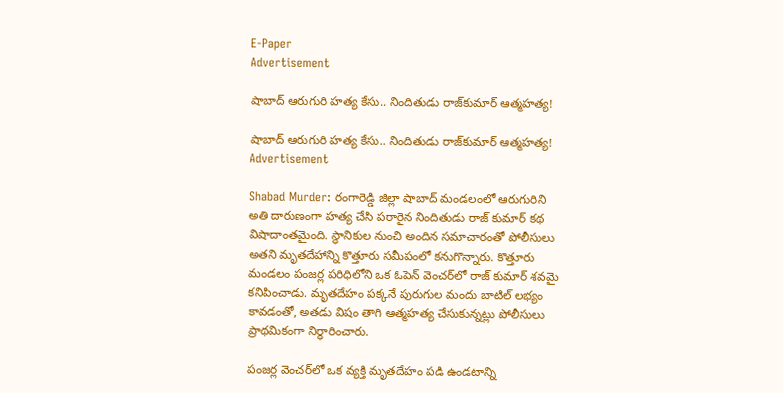E-Paper
Advertisement

షాబాద్ ఆరుగురి హత్య కేసు.. నిందితుడు రాజ్‌కుమార్ ఆత్మహత్య!

షాబాద్ ఆరుగురి హత్య కేసు.. నిందితుడు రాజ్‌కుమార్ ఆత్మహత్య!
Advertisement

Shabad Murder: రంగారెడ్డి జిల్లా షాబాద్ మండలంలో ఆరుగురిని అతి దారుణంగా హత్య చేసి పరారైన నిందితుడు రాజ్ కుమార్ కథ విషాదాంతమైంది. స్థానికుల నుంచి అందిన సమాచారంతో పోలీసులు అతని మృతదేహాన్ని కొత్తూరు సమీపంలో కనుగొన్నారు. కొత్తూరు మండలం పంజర్ల పరిధిలోని ఒక ఓపెన్ వెంచర్‌లో రాజ్ కుమార్ శవమై కనిపించాడు. మృతదేహం పక్కనే పురుగుల మందు బాటిల్ లభ్యం కావడంతో, అతడు విషం తాగి ఆత్మహత్య చేసుకున్నట్లు పోలీసులు ప్రాథమికంగా నిర్ధారించారు.

పంజర్ల వెంచర్‌లో ఒక వ్యక్తి మృతదేహం పడి ఉండటాన్ని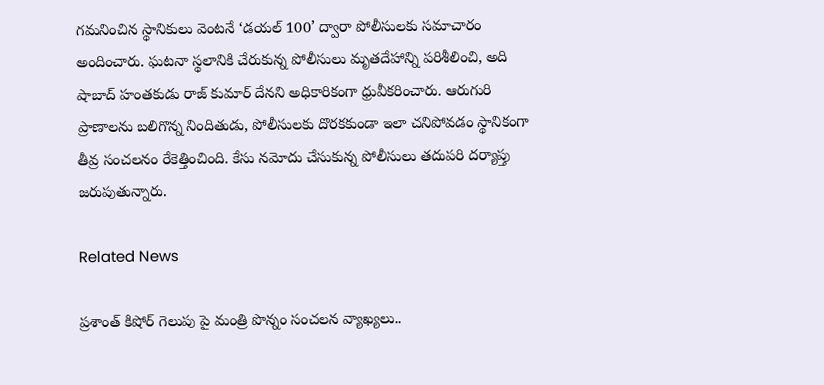గమనించిన స్థానికులు వెంటనే ‘డయల్ 100’ ద్వారా పోలీసులకు సమాచారం అందించారు. ఘటనా స్థలానికి చేరుకున్న పోలీసులు మృతదేహాన్ని పరిశీలించి, అది షాబాద్ హంతకుడు రాజ్ కుమార్ దేనని అధికారికంగా ధ్రువీకరించారు. ఆరుగురి ప్రాణాలను బలిగొన్న నిందితుడు, పోలీసులకు దొరకకుండా ఇలా చనిపోవడం స్థానికంగా తీవ్ర సంచలనం రేకెత్తించింది. కేసు నమోదు చేసుకున్న పోలీసులు తదుపరి దర్యాప్తు జరుపుతున్నారు.

Related News

ప్రశాంత్ కిషోర్ గెలుపు పై మంత్రి పొన్నం సంచలన వ్యాఖ్యలు..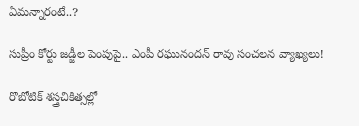ఏమన్నారంటే..?

సుప్రీం కోర్టు జడ్జీల పెంపుపై.. ఎంపీ రఘునందన్ రావు సంచలన వ్యాఖ్యలు!

రొబోటిక్ శస్త్రచికిత్సల్లో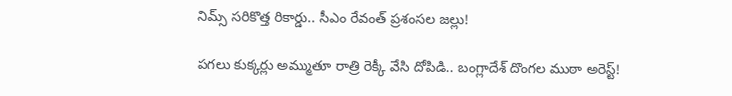నిమ్స్ సరికొత్త రికార్డు.. సీఎం రేవంత్ ప్రశంసల జల్లు!

పగలు కుక్కర్లు అమ్ముతూ రాత్రి రెక్కీ వేసి దోపిడి.. బంగ్లాదేశ్ దొంగల ముఠా అరెస్ట్!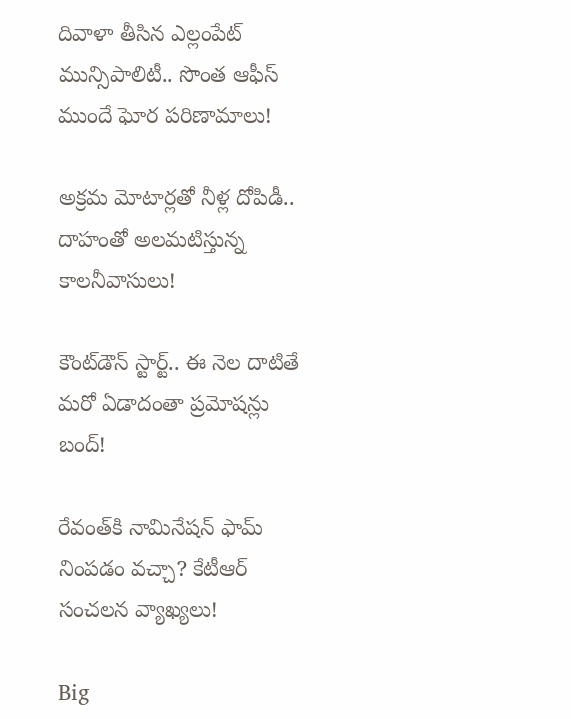దివాళా తీసిన ఎల్లంపేట్ మున్సిపాలిటీ.. సొంత ఆఫీస్ ముందే ఘోర పరిణామాలు!

అక్రమ మోటార్లతో నీళ్ల దోపిడీ.. దాహంతో అలమటిస్తున్న కాలనీవాసులు!

కౌంట్‌డౌన్ స్టార్ట్.. ఈ నెల దాటితే మరో ఏడాదంతా ప్రమోషన్లు బంద్!

రేవంత్‌కి నామినేషన్ ఫామ్ నింపడం వచ్చా? కేటీఆర్ సంచలన వ్యాఖ్యలు!

Big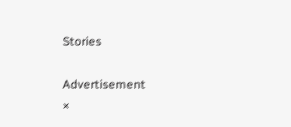Stories

Advertisement
×